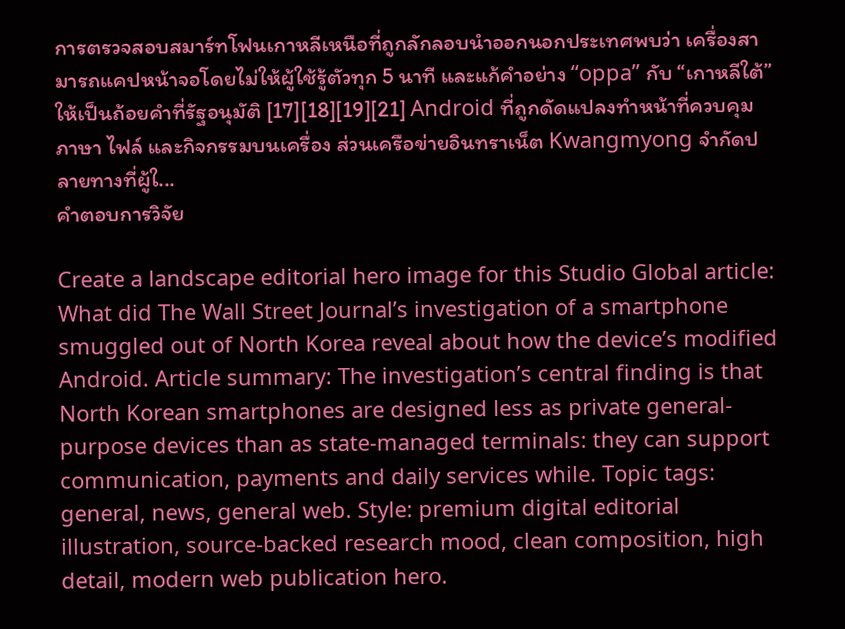การตรวจสอบสมาร์ทโฟนเกาหลีเหนือที่ถูกลักลอบนำออกนอกประเทศพบว่า เครื่องสามารถแคปหน้าจอโดยไม่ให้ผู้ใช้รู้ตัวทุก 5 นาที และแก้คำอย่าง “oppa” กับ “เกาหลีใต้” ให้เป็นถ้อยคำที่รัฐอนุมัติ [17][18][19][21] Android ที่ถูกดัดแปลงทำหน้าที่ควบคุมภาษา ไฟล์ และกิจกรรมบนเครื่อง ส่วนเครือข่ายอินทราเน็ต Kwangmyong จำกัดปลายทางที่ผู้ใ...
คำตอบการวิจัย

Create a landscape editorial hero image for this Studio Global article: What did The Wall Street Journal’s investigation of a smartphone smuggled out of North Korea reveal about how the device’s modified Android. Article summary: The investigation’s central finding is that North Korean smartphones are designed less as private general-purpose devices than as state-managed terminals: they can support communication, payments and daily services while. Topic tags: general, news, general web. Style: premium digital editorial illustration, source-backed research mood, clean composition, high detail, modern web publication hero.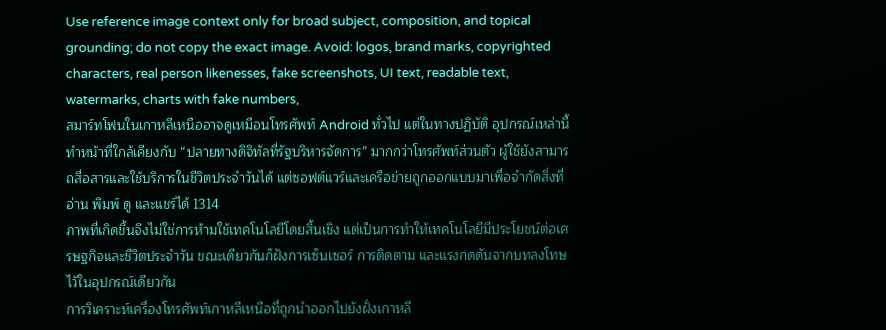Use reference image context only for broad subject, composition, and topical grounding; do not copy the exact image. Avoid: logos, brand marks, copyrighted characters, real person likenesses, fake screenshots, UI text, readable text, watermarks, charts with fake numbers,
สมาร์ทโฟนในเกาหลีเหนืออาจดูเหมือนโทรศัพท์ Android ทั่วไป แต่ในทางปฏิบัติ อุปกรณ์เหล่านี้ทำหน้าที่ใกล้เคียงกับ “ปลายทางดิจิทัลที่รัฐบริหารจัดการ” มากกว่าโทรศัพท์ส่วนตัว ผู้ใช้ยังสามารถสื่อสารและใช้บริการในชีวิตประจำวันได้ แต่ซอฟต์แวร์และเครือข่ายถูกออกแบบมาเพื่อจำกัดสิ่งที่อ่าน พิมพ์ ดู และแชร์ได้ 1314
ภาพที่เกิดขึ้นจึงไม่ใช่การห้ามใช้เทคโนโลยีโดยสิ้นเชิง แต่เป็นการทำให้เทคโนโลยีมีประโยชน์ต่อเศรษฐกิจและชีวิตประจำวัน ขณะเดียวกันก็ฝังการเซ็นเซอร์ การติดตาม และแรงกดดันจากบทลงโทษไว้ในอุปกรณ์เดียวกัน
การวิเคราะห์เครื่องโทรศัพท์เกาหลีเหนือที่ถูกนำออกไปยังฝั่งเกาหลี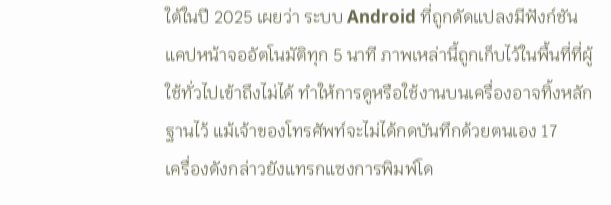ใต้ในปี 2025 เผยว่า ระบบ Android ที่ถูกดัดแปลงมีฟังก์ชันแคปหน้าจออัตโนมัติทุก 5 นาที ภาพเหล่านี้ถูกเก็บไว้ในพื้นที่ที่ผู้ใช้ทั่วไปเข้าถึงไม่ได้ ทำให้การดูหรือใช้งานบนเครื่องอาจทิ้งหลักฐานไว้ แม้เจ้าของโทรศัพท์จะไม่ได้กดบันทึกด้วยตนเอง 17
เครื่องดังกล่าวยังแทรกแซงการพิมพ์โด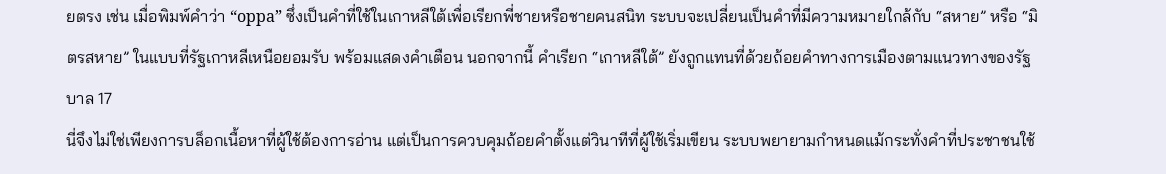ยตรง เช่น เมื่อพิมพ์คำว่า “oppa” ซึ่งเป็นคำที่ใช้ในเกาหลีใต้เพื่อเรียกพี่ชายหรือชายคนสนิท ระบบจะเปลี่ยนเป็นคำที่มีความหมายใกล้กับ “สหาย” หรือ “มิตรสหาย” ในแบบที่รัฐเกาหลีเหนือยอมรับ พร้อมแสดงคำเตือน นอกจากนี้ คำเรียก “เกาหลีใต้” ยังถูกแทนที่ด้วยถ้อยคำทางการเมืองตามแนวทางของรัฐบาล 17
นี่จึงไม่ใช่เพียงการบล็อกเนื้อหาที่ผู้ใช้ต้องการอ่าน แต่เป็นการควบคุมถ้อยคำตั้งแต่วินาทีที่ผู้ใช้เริ่มเขียน ระบบพยายามกำหนดแม้กระทั่งคำที่ประชาชนใช้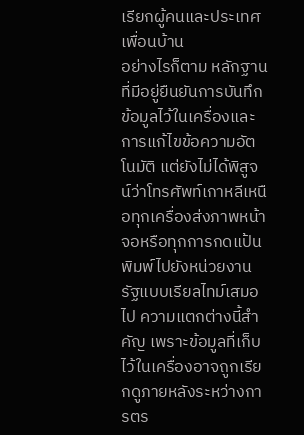เรียกผู้คนและประเทศเพื่อนบ้าน
อย่างไรก็ตาม หลักฐานที่มีอยู่ยืนยันการบันทึกข้อมูลไว้ในเครื่องและการแก้ไขข้อความอัตโนมัติ แต่ยังไม่ได้พิสูจน์ว่าโทรศัพท์เกาหลีเหนือทุกเครื่องส่งภาพหน้าจอหรือทุกการกดแป้นพิมพ์ไปยังหน่วยงานรัฐแบบเรียลไทม์เสมอไป ความแตกต่างนี้สำคัญ เพราะข้อมูลที่เก็บไว้ในเครื่องอาจถูกเรียกดูภายหลังระหว่างการตร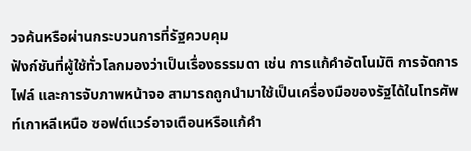วจค้นหรือผ่านกระบวนการที่รัฐควบคุม
ฟังก์ชันที่ผู้ใช้ทั่วโลกมองว่าเป็นเรื่องธรรมดา เช่น การแก้คำอัตโนมัติ การจัดการไฟล์ และการจับภาพหน้าจอ สามารถถูกนำมาใช้เป็นเครื่องมือของรัฐได้ในโทรศัพท์เกาหลีเหนือ ซอฟต์แวร์อาจเตือนหรือแก้คำ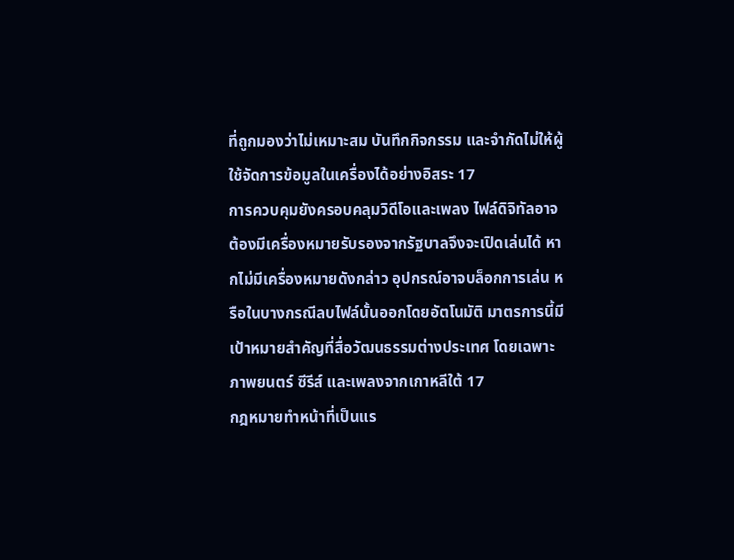ที่ถูกมองว่าไม่เหมาะสม บันทึกกิจกรรม และจำกัดไม่ให้ผู้ใช้จัดการข้อมูลในเครื่องได้อย่างอิสระ 17
การควบคุมยังครอบคลุมวิดีโอและเพลง ไฟล์ดิจิทัลอาจต้องมีเครื่องหมายรับรองจากรัฐบาลจึงจะเปิดเล่นได้ หากไม่มีเครื่องหมายดังกล่าว อุปกรณ์อาจบล็อกการเล่น หรือในบางกรณีลบไฟล์นั้นออกโดยอัตโนมัติ มาตรการนี้มีเป้าหมายสำคัญที่สื่อวัฒนธรรมต่างประเทศ โดยเฉพาะภาพยนตร์ ซีรีส์ และเพลงจากเกาหลีใต้ 17
กฎหมายทำหน้าที่เป็นแร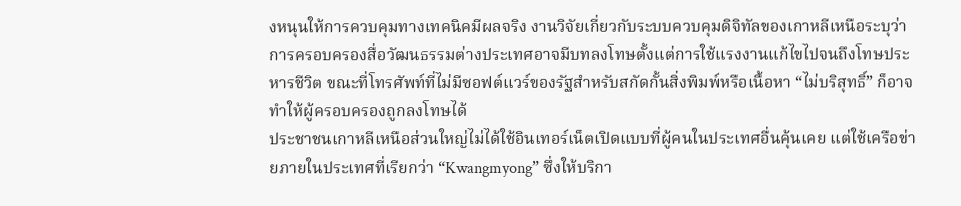งหนุนให้การควบคุมทางเทคนิคมีผลจริง งานวิจัยเกี่ยวกับระบบควบคุมดิจิทัลของเกาหลีเหนือระบุว่า การครอบครองสื่อวัฒนธรรมต่างประเทศอาจมีบทลงโทษตั้งแต่การใช้แรงงานแก้ไขไปจนถึงโทษประหารชีวิต ขณะที่โทรศัพท์ที่ไม่มีซอฟต์แวร์ของรัฐสำหรับสกัดกั้นสิ่งพิมพ์หรือเนื้อหา “ไม่บริสุทธิ์” ก็อาจทำให้ผู้ครอบครองถูกลงโทษได้
ประชาชนเกาหลีเหนือส่วนใหญ่ไม่ได้ใช้อินเทอร์เน็ตเปิดแบบที่ผู้คนในประเทศอื่นคุ้นเคย แต่ใช้เครือข่ายภายในประเทศที่เรียกว่า “Kwangmyong” ซึ่งให้บริกา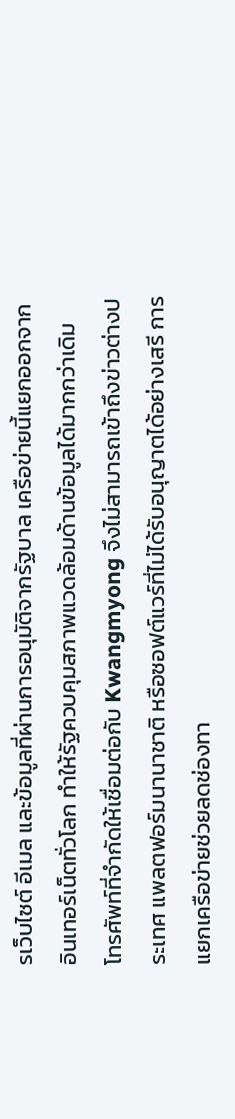รเว็บไซต์ อีเมล และข้อมูลที่ผ่านการอนุมัติจากรัฐบาล เครือข่ายนี้แยกออกจากอินเทอร์เน็ตทั่วโลก ทำให้รัฐควบคุมสภาพแวดล้อมด้านข้อมูลได้มากกว่าเดิม
โทรศัพท์ที่จำกัดให้เชื่อมต่อกับ Kwangmyong จึงไม่สามารถเข้าถึงข่าวต่างประเทศ แพลตฟอร์มนานาชาติ หรือซอฟต์แวร์ที่ไม่ได้รับอนุญาตได้อย่างเสรี การแยกเครือข่ายช่วยลดช่องทา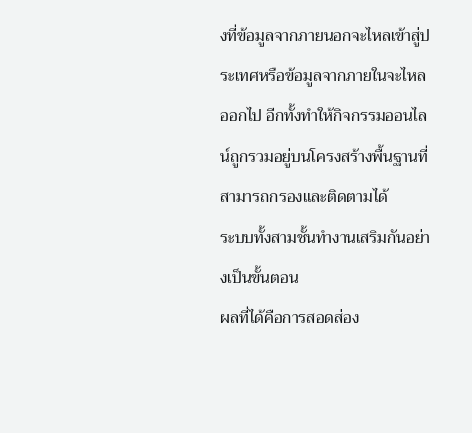งที่ข้อมูลจากภายนอกจะไหลเข้าสู่ประเทศหรือข้อมูลจากภายในจะไหลออกไป อีกทั้งทำให้กิจกรรมออนไลน์ถูกรวมอยู่บนโครงสร้างพื้นฐานที่สามารถกรองและติดตามได้
ระบบทั้งสามชั้นทำงานเสริมกันอย่างเป็นขั้นตอน
ผลที่ได้คือการสอดส่อง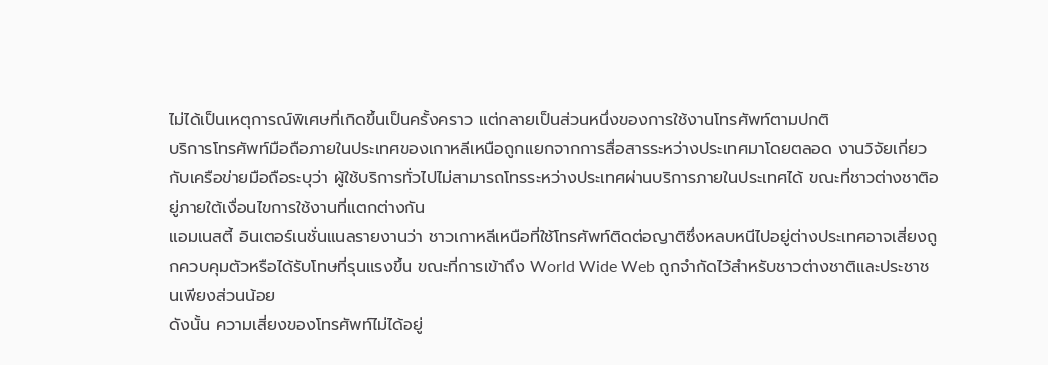ไม่ได้เป็นเหตุการณ์พิเศษที่เกิดขึ้นเป็นครั้งคราว แต่กลายเป็นส่วนหนึ่งของการใช้งานโทรศัพท์ตามปกติ
บริการโทรศัพท์มือถือภายในประเทศของเกาหลีเหนือถูกแยกจากการสื่อสารระหว่างประเทศมาโดยตลอด งานวิจัยเกี่ยวกับเครือข่ายมือถือระบุว่า ผู้ใช้บริการทั่วไปไม่สามารถโทรระหว่างประเทศผ่านบริการภายในประเทศได้ ขณะที่ชาวต่างชาติอยู่ภายใต้เงื่อนไขการใช้งานที่แตกต่างกัน
แอมเนสตี้ อินเตอร์เนชั่นแนลรายงานว่า ชาวเกาหลีเหนือที่ใช้โทรศัพท์ติดต่อญาติซึ่งหลบหนีไปอยู่ต่างประเทศอาจเสี่ยงถูกควบคุมตัวหรือได้รับโทษที่รุนแรงขึ้น ขณะที่การเข้าถึง World Wide Web ถูกจำกัดไว้สำหรับชาวต่างชาติและประชาชนเพียงส่วนน้อย
ดังนั้น ความเสี่ยงของโทรศัพท์ไม่ได้อยู่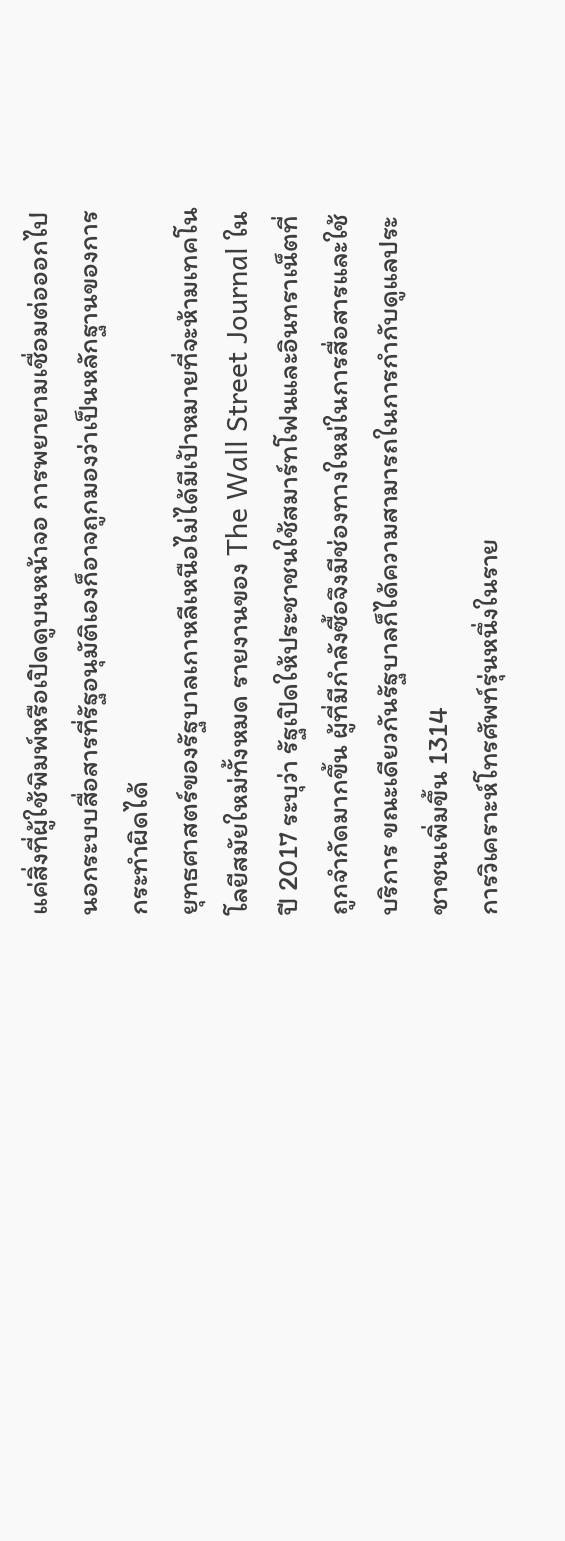แค่สิ่งที่ผู้ใช้พิมพ์หรือเปิดดูบนหน้าจอ การพยายามเชื่อมต่อออกไปนอกระบบสื่อสารที่รัฐอนุมัติเองก็อาจถูกมองว่าเป็นหลักฐานของการกระทำผิดได้
ยุทธศาสตร์ของรัฐบาลเกาหลีเหนือไม่ได้มีเป้าหมายที่จะห้ามเทคโนโลยีสมัยใหม่ทั้งหมด รายงานของ The Wall Street Journal ในปี 2017 ระบุว่า รัฐเปิดให้ประชาชนใช้สมาร์ทโฟนและอินทราเน็ตที่ถูกจำกัดมากขึ้น ผู้ที่มีกำลังซื้อจึงมีช่องทางใหม่ในการสื่อสารและใช้บริการ ขณะเดียวกันรัฐบาลก็ได้ความสามารถในการกำกับดูแลประชาชนเพิ่มขึ้น 1314
การวิเคราะห์โทรศัพท์รุ่นหนึ่งในราย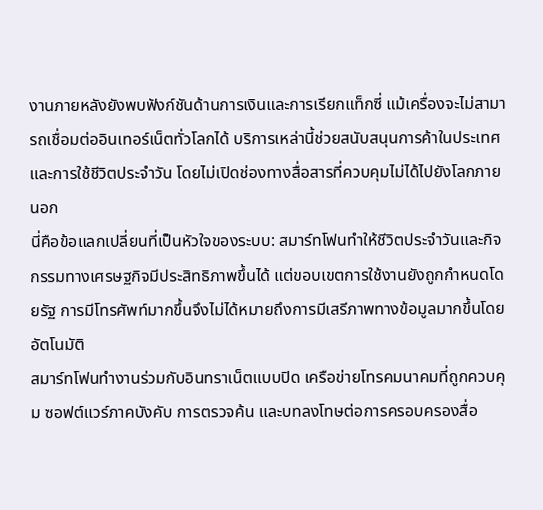งานภายหลังยังพบฟังก์ชันด้านการเงินและการเรียกแท็กซี่ แม้เครื่องจะไม่สามารถเชื่อมต่ออินเทอร์เน็ตทั่วโลกได้ บริการเหล่านี้ช่วยสนับสนุนการค้าในประเทศและการใช้ชีวิตประจำวัน โดยไม่เปิดช่องทางสื่อสารที่ควบคุมไม่ได้ไปยังโลกภายนอก
นี่คือข้อแลกเปลี่ยนที่เป็นหัวใจของระบบ: สมาร์ทโฟนทำให้ชีวิตประจำวันและกิจกรรมทางเศรษฐกิจมีประสิทธิภาพขึ้นได้ แต่ขอบเขตการใช้งานยังถูกกำหนดโดยรัฐ การมีโทรศัพท์มากขึ้นจึงไม่ได้หมายถึงการมีเสรีภาพทางข้อมูลมากขึ้นโดยอัตโนมัติ
สมาร์ทโฟนทำงานร่วมกับอินทราเน็ตแบบปิด เครือข่ายโทรคมนาคมที่ถูกควบคุม ซอฟต์แวร์ภาคบังคับ การตรวจค้น และบทลงโทษต่อการครอบครองสื่อ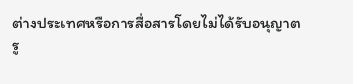ต่างประเทศหรือการสื่อสารโดยไม่ได้รับอนุญาต
รู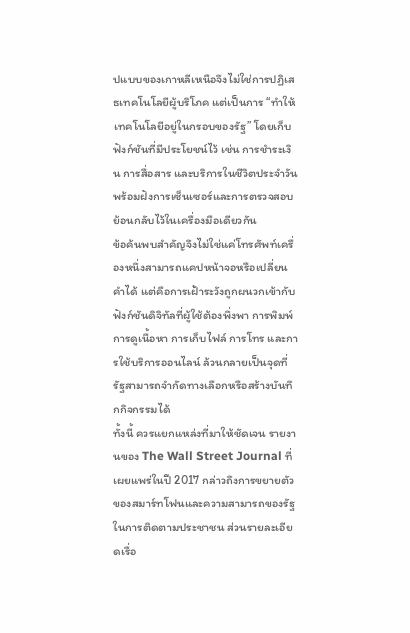ปแบบของเกาหลีเหนือจึงไม่ใช่การปฏิเสธเทคโนโลยีผู้บริโภค แต่เป็นการ “ทำให้เทคโนโลยีอยู่ในกรอบของรัฐ” โดยเก็บฟังก์ชันที่มีประโยชน์ไว้ เช่น การชำระเงิน การสื่อสาร และบริการในชีวิตประจำวัน พร้อมฝังการเซ็นเซอร์และการตรวจสอบย้อนกลับไว้ในเครื่องมือเดียวกัน
ข้อค้นพบสำคัญจึงไม่ใช่แค่โทรศัพท์เครื่องหนึ่งสามารถแคปหน้าจอหรือเปลี่ยนคำได้ แต่คือการเฝ้าระวังถูกผนวกเข้ากับฟังก์ชันดิจิทัลที่ผู้ใช้ต้องพึ่งพา การพิมพ์ การดูเนื้อหา การเก็บไฟล์ การโทร และการใช้บริการออนไลน์ ล้วนกลายเป็นจุดที่รัฐสามารถจำกัดทางเลือกหรือสร้างบันทึกกิจกรรมได้
ทั้งนี้ ควรแยกแหล่งที่มาให้ชัดเจน รายงานของ The Wall Street Journal ที่เผยแพร่ในปี 2017 กล่าวถึงการขยายตัวของสมาร์ทโฟนและความสามารถของรัฐในการติดตามประชาชน ส่วนรายละเอียดเรื่อ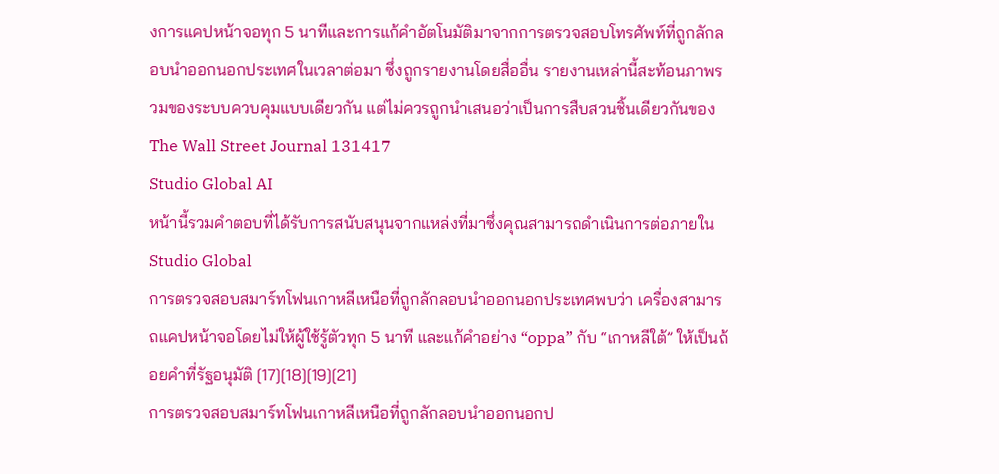งการแคปหน้าจอทุก 5 นาทีและการแก้คำอัตโนมัติมาจากการตรวจสอบโทรศัพท์ที่ถูกลักลอบนำออกนอกประเทศในเวลาต่อมา ซึ่งถูกรายงานโดยสื่ออื่น รายงานเหล่านี้สะท้อนภาพรวมของระบบควบคุมแบบเดียวกัน แต่ไม่ควรถูกนำเสนอว่าเป็นการสืบสวนชิ้นเดียวกันของ The Wall Street Journal 131417
Studio Global AI
หน้านี้รวมคำตอบที่ได้รับการสนับสนุนจากแหล่งที่มาซึ่งคุณสามารถดำเนินการต่อภายใน Studio Global
การตรวจสอบสมาร์ทโฟนเกาหลีเหนือที่ถูกลักลอบนำออกนอกประเทศพบว่า เครื่องสามารถแคปหน้าจอโดยไม่ให้ผู้ใช้รู้ตัวทุก 5 นาที และแก้คำอย่าง “oppa” กับ “เกาหลีใต้” ให้เป็นถ้อยคำที่รัฐอนุมัติ [17][18][19][21]
การตรวจสอบสมาร์ทโฟนเกาหลีเหนือที่ถูกลักลอบนำออกนอกป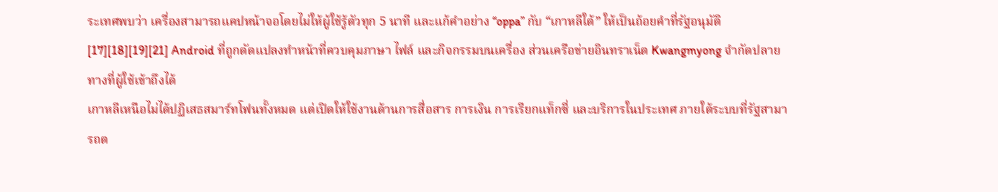ระเทศพบว่า เครื่องสามารถแคปหน้าจอโดยไม่ให้ผู้ใช้รู้ตัวทุก 5 นาที และแก้คำอย่าง “oppa” กับ “เกาหลีใต้” ให้เป็นถ้อยคำที่รัฐอนุมัติ [17][18][19][21] Android ที่ถูกดัดแปลงทำหน้าที่ควบคุมภาษา ไฟล์ และกิจกรรมบนเครื่อง ส่วนเครือข่ายอินทราเน็ต Kwangmyong จำกัดปลายทางที่ผู้ใช้เข้าถึงได้
เกาหลีเหนือไม่ได้ปฏิเสธสมาร์ทโฟนทั้งหมด แต่เปิดให้ใช้งานด้านการสื่อสาร การเงิน การเรียกแท็กซี่ และบริการในประเทศ ภายใต้ระบบที่รัฐสามารถต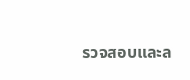รวจสอบและล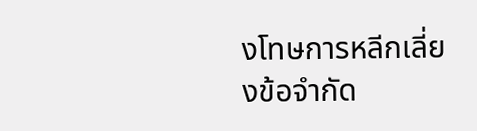งโทษการหลีกเลี่ยงข้อจำกัด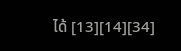ได้ [13][14][34]